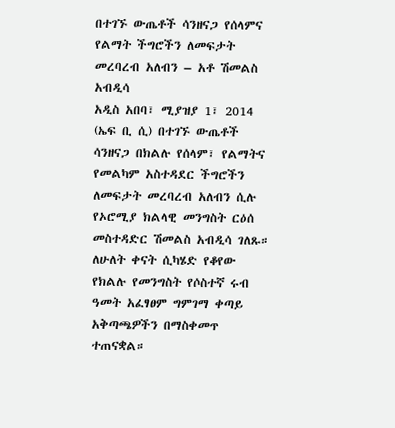በተገኙ ውጤቶች ሳንዘናጋ የሰላምና የልማት ችግሮችን ለመፍታት መረባረብ አለብን – አቶ ሽመልስ አብዲሳ
አዲስ አበባ፣ ሚያዝያ 1፣ 2014 (ኤፍ ቢ ሲ) በተገኙ ውጤቶች ሳንዘናጋ በክልሉ የሰላም፣ የልማትና የመልካም አስተዳደር ችግሮችን ለመፍታት መረባረብ አለብን ሲሉ የኦሮሚያ ክልላዊ መንግስት ርዕሰ መስተዳድር ሽመልስ አብዲሳ ገለጹ።
ለሁለት ቀናት ሲካሄድ የቆየው የክልሉ የመንግስት የሶስተኛ ሩብ ዓመት አፈፃፀም ግምገማ ቀጣይ አቅጣጫዎችን በማስቀመጥ ተጠናቋል።